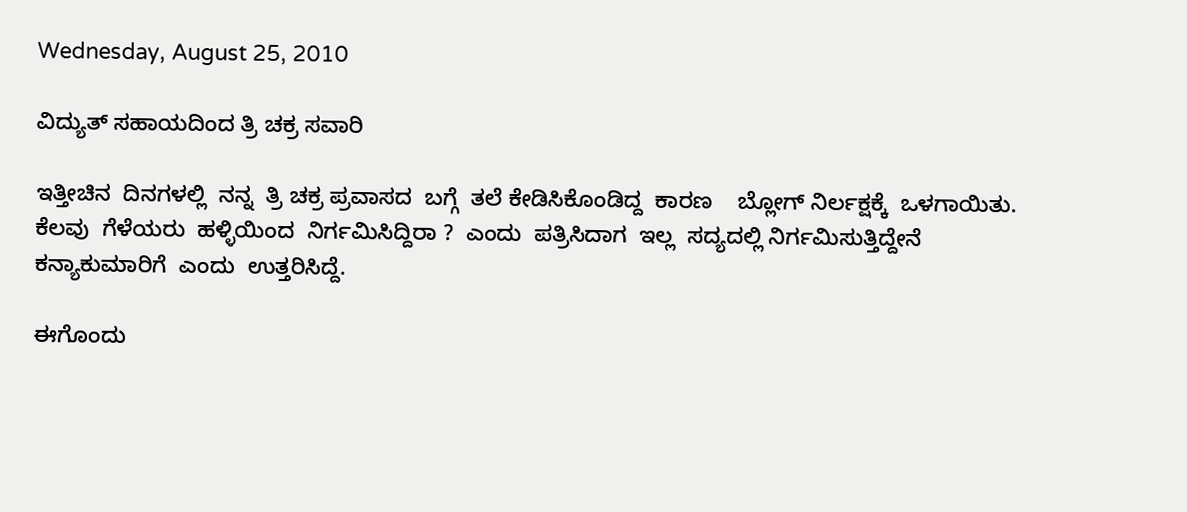Wednesday, August 25, 2010

ವಿದ್ಯುತ್ ಸಹಾಯದಿಂದ ತ್ರಿ ಚಕ್ರ ಸವಾರಿ

ಇತ್ತೀಚಿನ  ದಿನಗಳಲ್ಲಿ  ನನ್ನ  ತ್ರಿ ಚಕ್ರ ಪ್ರವಾಸದ  ಬಗ್ಗೆ  ತಲೆ ಕೇಡಿಸಿಕೊಂಡಿದ್ದ  ಕಾರಣ    ಬ್ಲೋಗ್ ನಿರ್ಲಕ್ಷಕ್ಕೆ  ಒಳಗಾಯಿತು.  ಕೆಲವು  ಗೆಳೆಯರು  ಹಳ್ಳಿಯಿಂದ  ನಿರ್ಗಮಿಸಿದ್ದಿರಾ ?  ಎಂದು  ಪತ್ರಿಸಿದಾಗ  ಇಲ್ಲ  ಸದ್ಯದಲ್ಲಿ ನಿರ್ಗಮಿಸುತ್ತಿದ್ದೇನೆ  ಕನ್ಯಾಕುಮಾರಿಗೆ  ಎಂದು  ಉತ್ತರಿಸಿದ್ದೆ.

ಈಗೊಂದು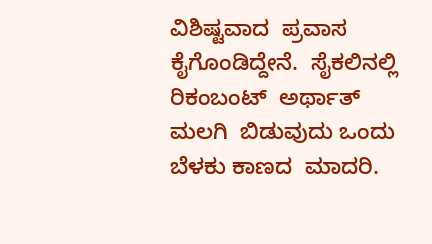ವಿಶಿಷ್ಟವಾದ  ಪ್ರವಾಸ  ಕೈಗೊಂಡಿದ್ದೇನೆ.  ಸೈಕಲಿನಲ್ಲಿ  ರಿಕಂಬಂಟ್  ಅರ್ಥಾತ್  ಮಲಗಿ  ಬಿಡುವುದು ಒಂದು  ಬೆಳಕು ಕಾಣದ  ಮಾದರಿ.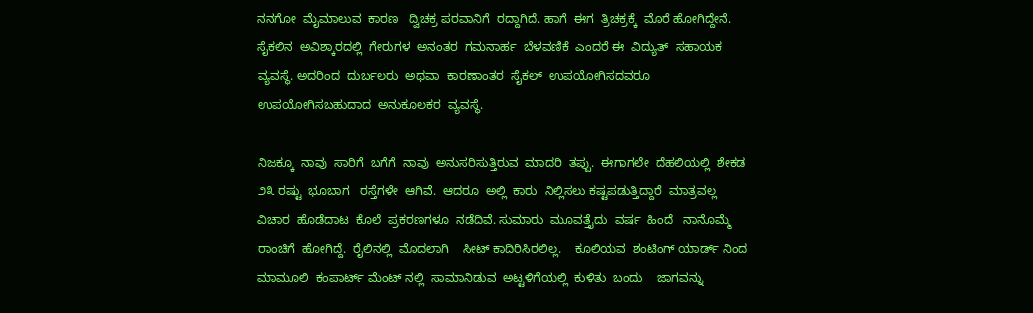ನನಗೋ  ಮೈಮಾಲುವ  ಕಾರಣ   ದ್ವಿಚಕ್ರ ಪರವಾನಿಗೆ  ರದ್ದಾಗಿದೆ. ಹಾಗೆ  ಈಗ  ತ್ರಿಚಕ್ರಕ್ಕೆ  ಮೊರೆ ಹೋಗಿದ್ದೇನೆ.  ಸೈಕಲಿನ  ಅವಿಶ್ಕಾರದಲ್ಲಿ  ಗೇರುಗಳ  ಅನಂತರ  ಗಮನಾರ್ಹ  ಬೆಳವಣಿಕೆ  ಎಂದರೆ ಈ  ವಿದ್ಯುತ್  ಸಹಾಯಕ  ವ್ಯವಸ್ಥೆ. ಅದರಿಂದ  ದುರ್ಬಲರು  ಅಥವಾ  ಕಾರಣಾಂತರ  ಸೈಕಲ್  ಉಪಯೋಗಿಸದವರೂ  ಉಪಯೋಗಿಸಬಹುದಾದ  ಅನುಕೂಲಕರ  ವ್ಯವಸ್ಥೆ.

ನಿಜಕ್ಕೂ  ನಾವು  ಸಾರಿಗೆ  ಬಗೆಗೆ  ನಾವು  ಅನುಸರಿಸುತ್ತಿರುವ  ಮಾದರಿ  ತಪ್ಪು.  ಈಗಾಗಲೇ  ದೆಹಲಿಯಲ್ಲಿ  ಶೇಕಡ ೨೩ ರಷ್ಟು  ಭೂಬಾಗ   ರಸ್ತೆಗಳೇ  ಆಗಿವೆ.  ಆದರೂ  ಅಲ್ಲಿ  ಕಾರು  ನಿಲ್ಲಿಸಲು ಕಷ್ಟಪಡುತ್ತಿದ್ದಾರೆ  ಮಾತ್ರವಲ್ಲ    ವಿಚಾರ  ಹೊಡೆದಾಟ  ಕೊಲೆ  ಪ್ರಕರಣಗಳೂ  ನಡೆದಿವೆ. ಸುಮಾರು  ಮೂವತ್ತೈದು  ವರ್ಷ  ಹಿಂದೆ   ನಾನೊಮ್ಮೆ  ರಾಂಚಿಗೆ  ಹೋಗಿದ್ದೆ.  ರೈಲಿನಲ್ಲಿ  ಮೊದಲಾಗಿ    ಸೀಟ್ ಕಾದಿರಿಸಿರಲಿಲ್ಲ.    ಕೂಲಿಯವ  ಶಂಟಿಂಗ್ ಯಾರ್ಡ್ ನಿಂದ  ಮಾಮೂಲಿ  ಕಂಪಾರ್ಟ್ ಮೆಂಟ್ ನಲ್ಲಿ  ಸಾಮಾನಿಡುವ  ಅಟ್ಟಳಿಗೆಯಲ್ಲಿ  ಕುಳಿತು  ಬಂದು    ಜಾಗವನ್ನು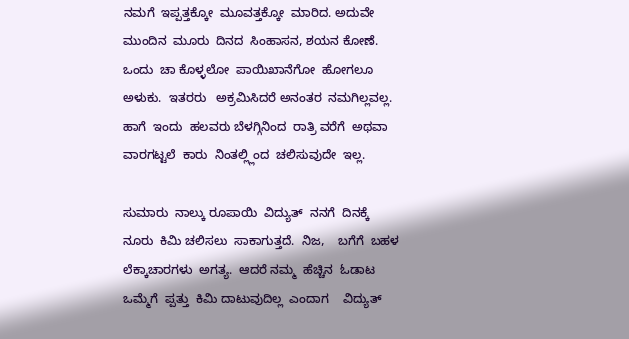ನಮಗೆ  ಇಪ್ಪತ್ತಕ್ಕೋ  ಮೂವತ್ತಕ್ಕೋ  ಮಾರಿದ. ಅದುವೇ  ಮುಂದಿನ  ಮೂರು  ದಿನದ  ಸಿಂಹಾಸನ, ಶಯನ ಕೋಣೆ.  ಒಂದು  ಚಾ ಕೊಳ್ಳಲೋ  ಪಾಯಿಖಾನೆಗೋ  ಹೋಗಲೂ  ಅಳುಕು.  ಇತರರು   ಅಕ್ರಮಿಸಿದರೆ ಅನಂತರ  ನಮಗಿಲ್ಲವಲ್ಲ.  ಹಾಗೆ  ಇಂದು  ಹಲವರು ಬೆಳಗ್ಗಿನಿಂದ  ರಾತ್ರಿ ವರೆಗೆ  ಅಥವಾ  ವಾರಗಟ್ಟಲೆ  ಕಾರು  ನಿಂತಲ್ಲ್ಲಿಂದ  ಚಲಿಸುವುದೇ  ಇಲ್ಲ.

ಸುಮಾರು  ನಾಲ್ಕು ರೂಪಾಯಿ  ವಿದ್ಯುತ್  ನನಗೆ  ದಿನಕ್ಕೆ  ನೂರು  ಕಿಮಿ ಚಲಿಸಲು  ಸಾಕಾಗುತ್ತದೆ.  ನಿಜ,    ಬಗೆಗೆ  ಬಹಳ  ಲೆಕ್ಕಾಚಾರಗಳು  ಅಗತ್ಯ.  ಆದರೆ ನಮ್ಮ  ಹೆಚ್ಚಿನ  ಓಡಾಟ  ಒಮ್ಮೆಗೆ  ಪ್ಪತ್ತು  ಕಿಮಿ ದಾಟುವುದಿಲ್ಲ  ಎಂದಾಗ    ವಿದ್ಯುತ್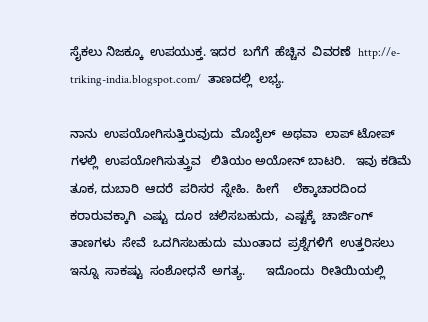ಸೈಕಲು ನಿಜಕ್ಕೂ  ಉಪಯುಕ್ತ. ಇದರ  ಬಗೆಗೆ  ಹೆಚ್ಚಿನ  ವಿವರಣೆ  http://e-triking-india.blogspot.com/  ತಾಣದಲ್ಲಿ  ಲಭ್ಯ.

ನಾನು  ಉಪಯೋಗಿಸುತ್ತಿರುವುದು  ಮೊಬೈಲ್  ಅಥವಾ  ಲಾಪ್ ಟೋಪ್ ಗಳಲ್ಲಿ  ಉಪಯೋಗಿಸುತ್ತ್ರುವ   ಲಿತಿಯಂ ಅಯೋನ್ ಬಾಟರಿ.   ಇವು ಕಡಿಮೆ  ತೂಕ, ದುಬಾರಿ  ಆದರೆ  ಪರಿಸರ  ಸ್ನೇಹಿ.  ಹೀಗೆ    ಲೆಕ್ಕಾಚಾರದಿಂದ  ಕರಾರುವಕ್ಕಾಗಿ  ಎಷ್ಟು  ದೂರ  ಚಲಿಸಬಹುದು,  ಎಷ್ಟಕ್ಕೆ  ಚಾರ್ಜಿಂಗ್  ತಾಣಗಳು  ಸೇವೆ  ಒದಗಿಸಬಹುದು  ಮುಂತಾದ  ಪ್ರಶ್ನೆಗಳಿಗೆ  ಉತ್ತರಿಸಲು ಇನ್ನೂ  ಸಾಕಷ್ಟು  ಸಂಶೋಧನೆ  ಅಗತ್ಯ.      ಇದೊಂದು  ರೀತಿಯಿಯಲ್ಲಿ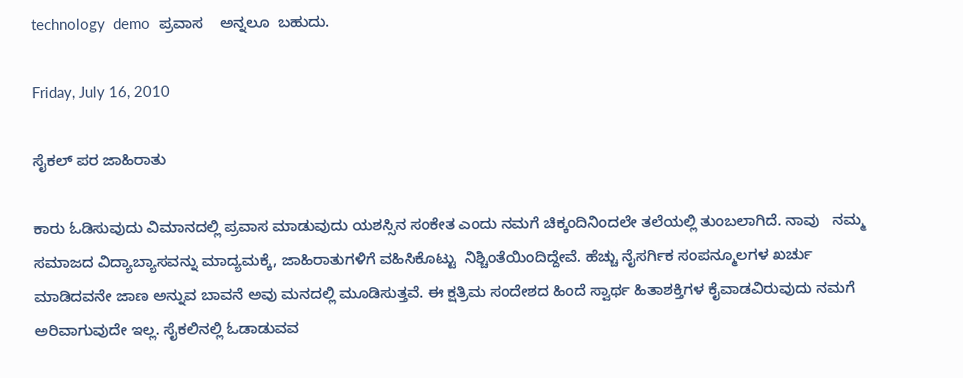technology  demo  ಪ್ರವಾಸ    ಅನ್ನಲೂ  ಬಹುದು.

Friday, July 16, 2010

ಸೈಕಲ್ ಪರ ಜಾಹಿರಾತು

ಕಾರು ಓಡಿಸುವುದು ವಿಮಾನದಲ್ಲಿ ಪ್ರವಾಸ ಮಾಡುವುದು ಯಶಸ್ಸಿನ ಸಂಕೇತ ಎಂದು ನಮಗೆ ಚಿಕ್ಕಂದಿನಿಂದಲೇ ತಲೆಯಲ್ಲಿ ತುಂಬಲಾಗಿದೆ. ನಾವು   ನಮ್ಮ ಸಮಾಜದ ವಿದ್ಯಾಬ್ಯಾಸವನ್ನು ಮಾದ್ಯಮಕ್ಕೆ, ಜಾಹಿರಾತುಗಳಿಗೆ ವಹಿಸಿಕೊಟ್ಟು  ನಿಶ್ಚಿಂತೆಯಿಂದಿದ್ದೇವೆ. ಹೆಚ್ಚು ನೈಸರ್ಗಿಕ ಸಂಪನ್ಮೂಲಗಳ ಖರ್ಚು ಮಾಡಿದವನೇ ಜಾಣ ಅನ್ನುವ ಬಾವನೆ ಅವು ಮನದಲ್ಲಿ ಮೂಡಿಸುತ್ತವೆ. ಈ ಕ್ಷತ್ರಿಮ ಸಂದೇಶದ ಹಿಂದೆ ಸ್ವಾರ್ಥ ಹಿತಾಶಕ್ತಿಗಳ ಕೈವಾಡವಿರುವುದು ನಮಗೆ ಅರಿವಾಗುವುದೇ ಇಲ್ಲ. ಸೈಕಲಿನಲ್ಲಿ ಓಡಾಡುವವ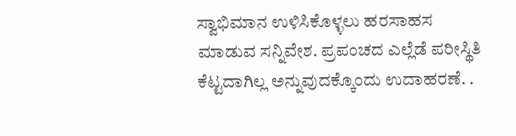ಸ್ವಾಭಿಮಾನ ಉಳಿಸಿಕೊಳ್ಳಲು ಹರಸಾಹಸ ಮಾಡುವ ಸನ್ನಿವೇಶ. ಪ್ರಪಂಚದ ಎಲ್ಲೆಡೆ ಪರೀಸ್ಥಿತಿ ಕೆಟ್ಟದಾಗಿಲ್ಲ ಅನ್ನುವುದಕ್ಕೊಂದು ಉದಾಹರಣೆ. .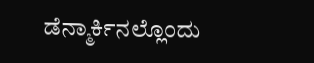ಡೆನ್ಮಾರ್ಕಿನಲ್ಲೊಂದು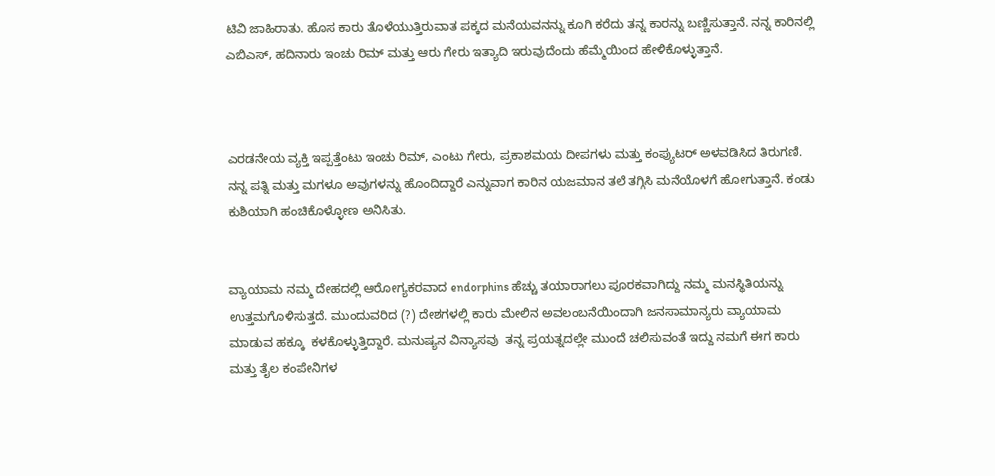ಟಿವಿ ಜಾಹಿರಾತು. ಹೊಸ ಕಾರು ತೊಳೆಯುತ್ತಿರುವಾತ ಪಕ್ಕದ ಮನೆಯವನನ್ನು ಕೂಗಿ ಕರೆದು ತನ್ನ ಕಾರನ್ನು ಬಣ್ಣಿಸುತ್ತಾನೆ. ನನ್ನ ಕಾರಿನಲ್ಲಿ  ಎಬಿಎಸ್, ಹದಿನಾರು ಇಂಚು ರಿಮ್ ಮತ್ತು ಆರು ಗೇರು ಇತ್ಯಾದಿ ಇರುವುದೆಂದು ಹೆಮ್ಮೆಯಿಂದ ಹೇಳಿಕೊಳ್ಳುತ್ತಾನೆ.



ಎರಡನೇಯ ವ್ಯಕ್ತಿ ಇಪ್ಪತ್ತೆಂಟು ಇಂಚು ರಿಮ್, ಎಂಟು ಗೇರು, ಪ್ರಕಾಶಮಯ ದೀಪಗಳು ಮತ್ತು ಕಂಪ್ಯುಟರ್ ಅಳವಡಿಸಿದ ತಿರುಗಣಿ. ನನ್ನ ಪತ್ನಿ ಮತ್ತು ಮಗಳೂ ಅವುಗಳನ್ನು ಹೊಂದಿದ್ದಾರೆ ಎನ್ನುವಾಗ ಕಾರಿನ ಯಜಮಾನ ತಲೆ ತಗ್ಗಿಸಿ ಮನೆಯೊಳಗೆ ಹೋಗುತ್ತಾನೆ. ಕಂಡು ಕುಶಿಯಾಗಿ ಹಂಚಿಕೊಳ್ಳೋಣ ಅನಿಸಿತು.


ವ್ಯಾಯಾಮ ನಮ್ಮ ದೇಹದಲ್ಲಿ ಆರೋಗ್ಯಕರವಾದ endorphins ಹೆಚ್ಚು ತಯಾರಾಗಲು ಪೂರಕವಾಗಿದ್ದು ನಮ್ಮ ಮನಸ್ಥಿತಿಯನ್ನು ಉತ್ತಮಗೊಳಿಸುತ್ತದೆ. ಮುಂದುವರಿದ (?) ದೇಶಗಳಲ್ಲಿ ಕಾರು ಮೇಲಿನ ಅವಲಂಬನೆಯಿಂದಾಗಿ ಜನಸಾಮಾನ್ಯರು ವ್ಯಾಯಾಮ ಮಾಡುವ ಹಕ್ಕೂ  ಕಳಕೊಳ್ಳುತ್ತಿದ್ದಾರೆ. ಮನುಷ್ಯನ ವಿನ್ಯಾಸವು  ತನ್ನ ಪ್ರಯತ್ನದಲ್ಲೇ ಮುಂದೆ ಚಲಿಸುವಂತೆ ಇದ್ದು ನಮಗೆ ಈಗ ಕಾರು ಮತ್ತು ತೈಲ ಕಂಪೇನಿಗಳ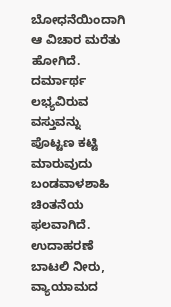ಬೋಧನೆಯಿಂದಾಗಿ ಆ ವಿಚಾರ ಮರೆತು ಹೋಗಿದೆ. ದರ್ಮಾರ್ಥ ಲಭ್ಯವಿರುವ ವಸ್ತುವನ್ನು ಪೊಟ್ಟಣ ಕಟ್ಟಿ ಮಾರುವುದು ಬಂಡವಾಳಶಾಹಿ ಚಿಂತನೆಯ ಫಲವಾಗಿದೆ. ಉದಾಹರಣೆ ಬಾಟಲಿ ನೀರು, ವ್ಯಾಯಾಮದ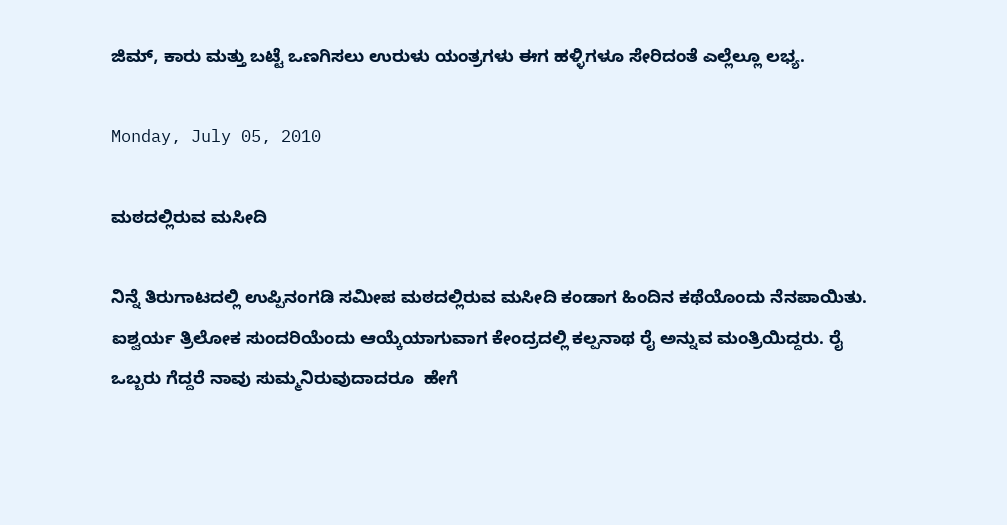ಜಿಮ್, ಕಾರು ಮತ್ತು ಬಟ್ಟೆ ಒಣಗಿಸಲು ಉರುಳು ಯಂತ್ರಗಳು ಈಗ ಹಳ್ಳಿಗಳೂ ಸೇರಿದಂತೆ ಎಲ್ಲೆಲ್ಲೂ ಲಭ್ಯ.

Monday, July 05, 2010

ಮಠದಲ್ಲಿರುವ ಮಸೀದಿ

ನಿನ್ನೆ ತಿರುಗಾಟದಲ್ಲಿ ಉಪ್ಪಿನಂಗಡಿ ಸಮೀಪ ಮಠದಲ್ಲಿರುವ ಮಸೀದಿ ಕಂಡಾಗ ಹಿಂದಿನ ಕಥೆಯೊಂದು ನೆನಪಾಯಿತು. ಐಶ್ವರ್ಯ ತ್ರಿಲೋಕ ಸುಂದರಿಯೆಂದು ಆಯ್ಕೆಯಾಗುವಾಗ ಕೇಂದ್ರದಲ್ಲಿ ಕಲ್ಪನಾಥ ರೈ ಅನ್ನುವ ಮಂತ್ರಿಯಿದ್ದರು. ರೈ ಒಬ್ಬರು ಗೆದ್ದರೆ ನಾವು ಸುಮ್ಮನಿರುವುದಾದರೂ  ಹೇಗೆ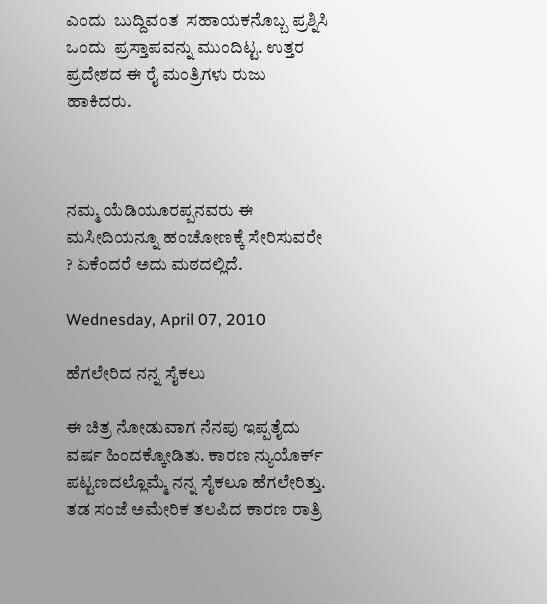ಎಂದು  ಬುದ್ದಿವಂತ  ಸಹಾಯಕನೊಬ್ಬ ಪ್ರಶ್ನಿಸಿ ಒಂದು  ಪ್ರಸ್ತಾಪವನ್ನು ಮುಂದಿಟ್ಟ. ಉತ್ತರ ಪ್ರದೇಶದ ಈ ರೈ ಮಂತ್ರಿಗಳು ರುಜು ಹಾಕಿದರು.



ನಮ್ಮ ಯೆಡಿಯೂರಪ್ಪನವರು ಈ ಮಸೀದಿಯನ್ನೂ ಹಂಚೋಣಕ್ಕೆ ಸೇರಿಸುವರೇ ? ಏಕೆಂದರೆ ಅದು ಮಠದಲ್ಲಿದೆ.

Wednesday, April 07, 2010

ಹೆಗಲೇರಿದ ನನ್ನ ಸೈಕಲು

ಈ ಚಿತ್ರ ನೋಡುವಾಗ ನೆನಪು ಇಪ್ಪತೈದು ವರ್ಷ ಹಿಂದಕ್ಕೋಡಿತು. ಕಾರಣ ನ್ಯುಯೊರ್ಕ್ ಪಟ್ಟಣದಲ್ಲೊಮ್ಮೆ ನನ್ನ ಸೈಕಲೂ ಹೆಗಲೇರಿತ್ತು.
ತಡ ಸಂಜೆ ಅಮೇರಿಕ ತಲಪಿದ ಕಾರಣ ರಾತ್ರಿ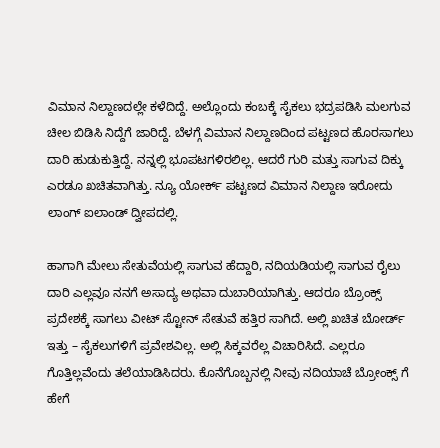ವಿಮಾನ ನಿಲ್ದಾಣದಲ್ಲೇ ಕಳೆದಿದ್ದೆ. ಅಲ್ಲೊಂದು ಕಂಬಕ್ಕೆ ಸೈಕಲು ಭದ್ರಪಡಿಸಿ ಮಲಗುವ ಚೀಲ ಬಿಡಿಸಿ ನಿದ್ದೆಗೆ ಜಾರಿದ್ದೆ. ಬೆಳಗ್ಗೆ ವಿಮಾನ ನಿಲ್ದಾಣದಿಂದ ಪಟ್ಟಣದ ಹೊರಸಾಗಲು ದಾರಿ ಹುಡುಕುತ್ತಿದ್ದೆ. ನನ್ನಲ್ಲಿ ಭೂಪಟಗಳಿರಲಿಲ್ಲ. ಆದರೆ ಗುರಿ ಮತ್ತು ಸಾಗುವ ದಿಕ್ಕು ಎರಡೂ ಖಚಿತವಾಗಿತ್ತು. ನ್ಯೂ ಯೋರ್ಕ್ ಪಟ್ಟಣದ ವಿಮಾನ ನಿಲ್ದಾಣ ಇರೋದು ಲಾಂಗ್ ಐಲಾಂಡ್ ದ್ವೀಪದಲ್ಲಿ.

ಹಾಗಾಗಿ ಮೇಲು ಸೇತುವೆಯಲ್ಲಿ ಸಾಗುವ ಹೆದ್ದಾರಿ, ನದಿಯಡಿಯಲ್ಲಿ ಸಾಗುವ ರೈಲು ದಾರಿ ಎಲ್ಲವೂ ನನಗೆ ಅಸಾದ್ಯ ಅಥವಾ ದುಬಾರಿಯಾಗಿತ್ತು. ಆದರೂ ಬ್ರೊಂಕ್ಸ್ ಪ್ರದೇಶಕ್ಕೆ ಸಾಗಲು ವೀಟ್ ಸ್ಟೋನ್ ಸೇತುವೆ ಹತ್ತಿರ ಸಾಗಿದೆ. ಅಲ್ಲಿ ಖಚಿತ ಬೋರ್ಡ್ ಇತ್ತು – ಸೈಕಲುಗಳಿಗೆ ಪ್ರವೇಶವಿಲ್ಲ. ಅಲ್ಲಿ ಸಿಕ್ಕವರೆಲ್ಲ ವಿಚಾರಿಸಿದೆ. ಎಲ್ಲರೂ ಗೊತ್ತಿಲ್ಲವೆಂದು ತಲೆಯಾಡಿಸಿದರು. ಕೊನೆಗೊಬ್ಬನಲ್ಲಿ ನೀವು ನದಿಯಾಚೆ ಬ್ರೋಂಕ್ಸ್ ಗೆ ಹೇಗೆ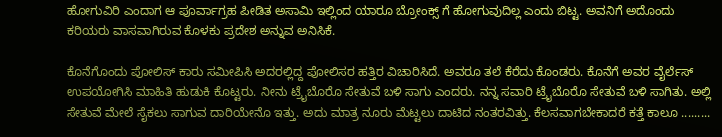ಹೋಗುವಿರಿ ಎಂದಾಗ ಆ ಪೂರ್ವಾಗ್ರಹ ಪೀಡಿತ ಅಸಾಮಿ ಇಲ್ಲಿಂದ ಯಾರೂ ಬ್ರೋಂಕ್ಸ್ ಗೆ ಹೋಗುವುದಿಲ್ಲ ಎಂದು ಬಿಟ್ಟ. ಅವನಿಗೆ ಅದೊಂದು ಕರಿಯರು ವಾಸವಾಗಿರುವ ಕೊಳಕು ಪ್ರದೇಶ ಅನ್ನುವ ಅನಿಸಿಕೆ.

ಕೊನೆಗೊಂದು ಪೋಲಿಸ್ ಕಾರು ಸಮೀಪಿಸಿ ಅದರಲ್ಲಿದ್ದ ಪೋಲಿಸರ ಹತ್ತಿರ ವಿಚಾರಿಸಿದೆ. ಅವರೂ ತಲೆ ಕೆರೆದು ಕೊಂಡರು. ಕೊನೆಗೆ ಅವರ ವೈರ್ಲೆಸ್ ಉಪಯೋಗಿಸಿ ಮಾಹಿತಿ ಹುಡುಕಿ ಕೊಟ್ಟರು. ನೀನು ಟ್ರೈಬೊರೊ ಸೇತುವೆ ಬಳಿ ಸಾಗು ಎಂದರು. ನನ್ನ ಸವಾರಿ ಟ್ರೈಬೊರೊ ಸೇತುವೆ ಬಳಿ ಸಾಗಿತು. ಅಲ್ಲಿ ಸೇತುವೆ ಮೇಲೆ ಸೈಕಲು ಸಾಗುವ ದಾರಿಯೇನೊ ಇತ್ತು. ಅದು ಮಾತ್ರ ನೂರು ಮೆಟ್ಟಲು ದಾಟಿದ ನಂತರವಿತ್ತು. ಕೆಲಸವಾಗಬೇಕಾದರೆ ಕತ್ತೆ ಕಾಲೂ .........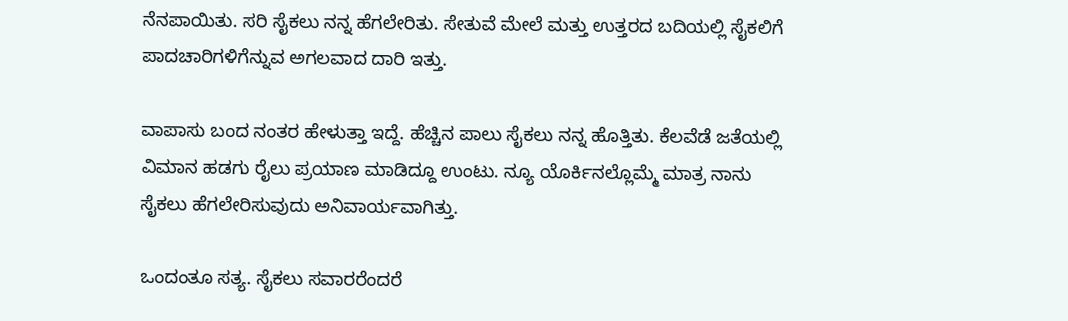ನೆನಪಾಯಿತು. ಸರಿ ಸೈಕಲು ನನ್ನ ಹೆಗಲೇರಿತು. ಸೇತುವೆ ಮೇಲೆ ಮತ್ತು ಉತ್ತರದ ಬದಿಯಲ್ಲಿ ಸೈಕಲಿಗೆ ಪಾದಚಾರಿಗಳಿಗೆನ್ನುವ ಅಗಲವಾದ ದಾರಿ ಇತ್ತು.

ವಾಪಾಸು ಬಂದ ನಂತರ ಹೇಳುತ್ತಾ ಇದ್ದೆ. ಹೆಚ್ಚಿನ ಪಾಲು ಸೈಕಲು ನನ್ನ ಹೊತ್ತಿತು. ಕೆಲವೆಡೆ ಜತೆಯಲ್ಲಿ ವಿಮಾನ ಹಡಗು ರೈಲು ಪ್ರಯಾಣ ಮಾಡಿದ್ದೂ ಉಂಟು. ನ್ಯೂ ಯೊರ್ಕಿನಲ್ಲೊಮ್ಮೆ ಮಾತ್ರ ನಾನು ಸೈಕಲು ಹೆಗಲೇರಿಸುವುದು ಅನಿವಾರ್ಯವಾಗಿತ್ತು.

ಒಂದಂತೂ ಸತ್ಯ. ಸೈಕಲು ಸವಾರರೆಂದರೆ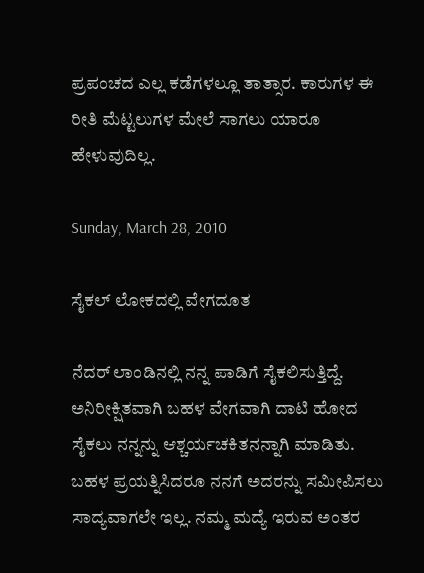ಪ್ರಪಂಚದ ಎಲ್ಲ ಕಡೆಗಳಲ್ಲೂ ತಾತ್ಸಾರ. ಕಾರುಗಳ ಈ ರೀತಿ ಮೆಟ್ಟಲುಗಳ ಮೇಲೆ ಸಾಗಲು ಯಾರೂ ಹೇಳುವುದಿಲ್ಲ.

Sunday, March 28, 2010

ಸೈಕಲ್ ಲೋಕದಲ್ಲಿ ವೇಗದೂತ

ನೆದರ್ ಲಾಂಡಿನಲ್ಲಿ ನನ್ನ ಪಾಡಿಗೆ ಸೈಕಲಿಸುತ್ತಿದ್ದೆ. ಅನಿರೀಕ್ಷಿತವಾಗಿ ಬಹಳ ವೇಗವಾಗಿ ದಾಟಿ ಹೋದ ಸೈಕಲು ನನ್ನನ್ನು ಆಶ್ಚರ್ಯಚಕಿತನನ್ನಾಗಿ ಮಾಡಿತು. ಬಹಳ ಪ್ರಯತ್ನಿಸಿದರೂ ನನಗೆ ಅದರನ್ನು ಸಮೀಪಿಸಲು ಸಾದ್ಯವಾಗಲೇ ಇಲ್ಲ. ನಮ್ಮ ಮದ್ಯೆ ಇರುವ ಅಂತರ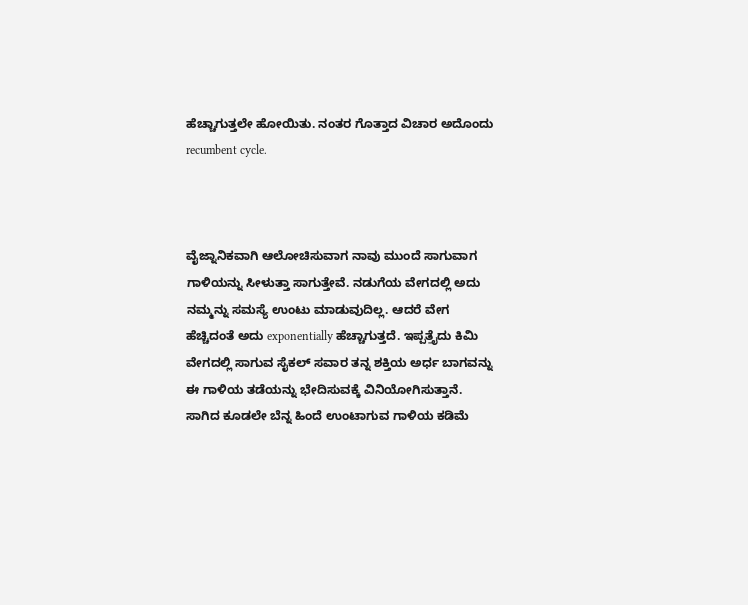ಹೆಚ್ಚಾಗುತ್ತಲೇ ಹೋಯಿತು. ನಂತರ ಗೊತ್ತಾದ ವಿಚಾರ ಅದೊಂದು recumbent cycle.



ವೈಜ್ನಾನಿಕವಾಗಿ ಆಲೋಚಿಸುವಾಗ ನಾವು ಮುಂದೆ ಸಾಗುವಾಗ ಗಾಳಿಯನ್ನು ಸೀಳುತ್ತಾ ಸಾಗುತ್ತೇವೆ. ನಡುಗೆಯ ವೇಗದಲ್ಲಿ ಅದು ನಮ್ಮನ್ನು ಸಮಸ್ಯೆ ಉಂಟು ಮಾಡುವುದಿಲ್ಲ. ಆದರೆ ವೇಗ ಹೆಚ್ಚಿದಂತೆ ಅದು exponentially ಹೆಚ್ಚಾಗುತ್ತದೆ. ಇಪ್ಪತ್ತೈದು ಕಿಮಿ ವೇಗದಲ್ಲಿ ಸಾಗುವ ಸೈಕಲ್ ಸವಾರ ತನ್ನ ಶಕ್ತಿಯ ಅರ್ಧ ಬಾಗವನ್ನು ಈ ಗಾಳಿಯ ತಡೆಯನ್ನು ಭೇದಿಸುವಕ್ಕೆ ವಿನಿಯೋಗಿಸುತ್ತಾನೆ. ಸಾಗಿದ ಕೂಡಲೇ ಬೆನ್ನ ಹಿಂದೆ ಉಂಟಾಗುವ ಗಾಳಿಯ ಕಡಿಮೆ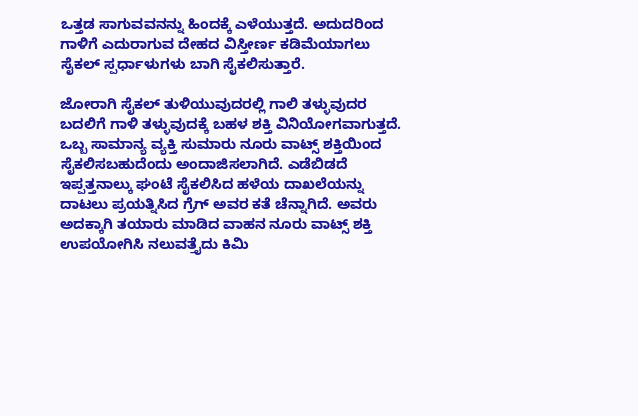ಒತ್ತಡ ಸಾಗುವವನನ್ನು ಹಿಂದಕ್ಕೆ ಎಳೆಯುತ್ತದೆ. ಅದುದರಿಂದ ಗಾಳಿಗೆ ಎದುರಾಗುವ ದೇಹದ ವಿಸ್ತೀರ್ಣ ಕಡಿಮೆಯಾಗಲು ಸೈಕಲ್ ಸ್ಪರ್ಧಾಳುಗಳು ಬಾಗಿ ಸೈಕಲಿಸುತ್ತಾರೆ.

ಜೋರಾಗಿ ಸೈಕಲ್ ತುಳಿಯುವುದರಲ್ಲಿ ಗಾಲಿ ತಳ್ಳುವುದರ ಬದಲಿಗೆ ಗಾಳಿ ತಳ್ಳುವುದಕ್ಕೆ ಬಹಳ ಶಕ್ತಿ ವಿನಿಯೋಗವಾಗುತ್ತದೆ. ಒಬ್ಬ ಸಾಮಾನ್ಯ ವ್ಯಕ್ತಿ ಸುಮಾರು ನೂರು ವಾಟ್ಸ್ ಶಕ್ತಿಯಿಂದ ಸೈಕಲಿಸಬಹುದೆಂದು ಅಂದಾಜಿಸಲಾಗಿದೆ. ಎಡೆಬಿಡದೆ ಇಪ್ಪತ್ತನಾಲ್ಕು ಘಂಟೆ ಸೈಕಲಿಸಿದ ಹಳೆಯ ದಾಖಲೆಯನ್ನು ದಾಟಲು ಪ್ರಯತ್ನಿಸಿದ ಗ್ರೆಗ್ ಅವರ ಕತೆ ಚೆನ್ನಾಗಿದೆ. ಅವರು ಅದಕ್ಕಾಗಿ ತಯಾರು ಮಾಡಿದ ವಾಹನ ನೂರು ವಾಟ್ಸ್ ಶಕ್ತಿ ಉಪಯೋಗಿಸಿ ನಲುವತ್ತೈದು ಕಿಮಿ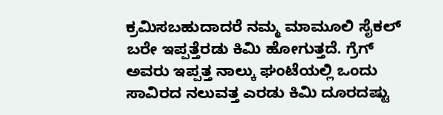ಕ್ರಮಿಸಬಹುದಾದರೆ ನಮ್ಮ ಮಾಮೂಲಿ ಸೈಕಲ್ ಬರೇ ಇಪ್ಪತ್ತೆರಡು ಕಿಮಿ ಹೋಗುತ್ತದೆ. ಗ್ರೆಗ್ ಅವರು ಇಪ್ಪತ್ತ ನಾಲ್ಕು ಘಂಟೆಯಲ್ಲಿ ಒಂದು ಸಾವಿರದ ನಲುವತ್ತ ಎರಡು ಕಿಮಿ ದೂರದಷ್ಟು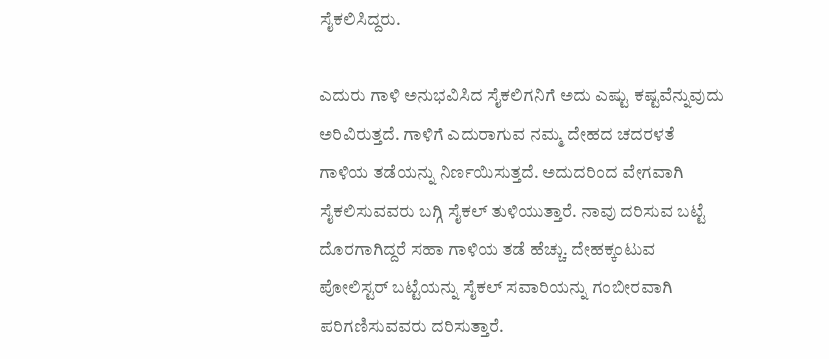ಸೈಕಲಿಸಿದ್ದರು.

ಎದುರು ಗಾಳಿ ಅನುಭವಿಸಿದ ಸೈಕಲಿಗನಿಗೆ ಅದು ಎಷ್ಟು ಕಷ್ಟವೆನ್ನುವುದು ಅರಿವಿರುತ್ತದೆ. ಗಾಳಿಗೆ ಎದುರಾಗುವ ನಮ್ಮ ದೇಹದ ಚದರಳತೆ ಗಾಳಿಯ ತಡೆಯನ್ನು ನಿರ್ಣಯಿಸುತ್ತದೆ. ಅದುದರಿಂದ ವೇಗವಾಗಿ ಸೈಕಲಿಸುವವರು ಬಗ್ಗಿ ಸೈಕಲ್ ತುಳಿಯುತ್ತಾರೆ. ನಾವು ದರಿಸುವ ಬಟ್ಟೆ ದೊರಗಾಗಿದ್ದರೆ ಸಹಾ ಗಾಳಿಯ ತಡೆ ಹೆಚ್ಚು. ದೇಹಕ್ಕಂಟುವ ಪೋಲಿಸ್ಟರ್ ಬಟ್ಟೆಯನ್ನು ಸೈಕಲ್ ಸವಾರಿಯನ್ನು ಗಂಬೀರವಾಗಿ ಪರಿಗಣಿಸುವವರು ದರಿಸುತ್ತಾರೆ.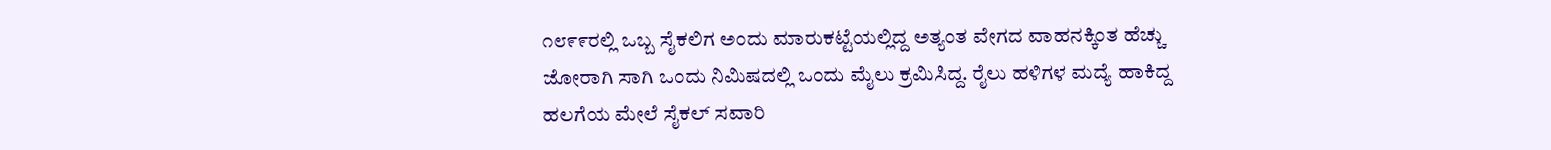೧೮೯೯ರಲ್ಲಿ ಒಬ್ಬ ಸೈಕಲಿಗ ಅಂದು ಮಾರುಕಟ್ಟೆಯಲ್ಲಿದ್ದ ಅತ್ಯಂತ ವೇಗದ ವಾಹನಕ್ಕಿಂತ ಹೆಚ್ಚು ಜೋರಾಗಿ ಸಾಗಿ ಒಂದು ನಿಮಿಷದಲ್ಲಿ ಒಂದು ಮೈಲು ಕ್ರಮಿಸಿದ್ದ. ರೈಲು ಹಳಿಗಳ ಮದ್ಯೆ ಹಾಕಿದ್ದ ಹಲಗೆಯ ಮೇಲೆ ಸೈಕಲ್ ಸವಾರಿ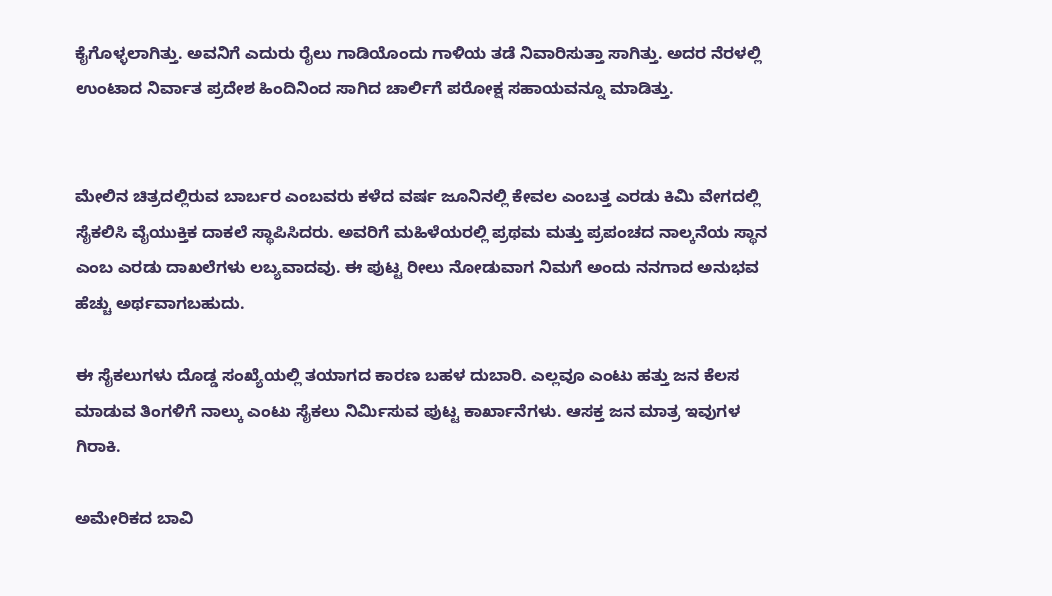ಕೈಗೊಳ್ಳಲಾಗಿತ್ತು. ಅವನಿಗೆ ಎದುರು ರೈಲು ಗಾಡಿಯೊಂದು ಗಾಳಿಯ ತಡೆ ನಿವಾರಿಸುತ್ತಾ ಸಾಗಿತ್ತು. ಅದರ ನೆರಳಲ್ಲಿ ಉಂಟಾದ ನಿರ್ವಾತ ಪ್ರದೇಶ ಹಿಂದಿನಿಂದ ಸಾಗಿದ ಚಾರ್ಲಿಗೆ ಪರೋಕ್ಷ ಸಹಾಯವನ್ನೂ ಮಾಡಿತ್ತು.


ಮೇಲಿನ ಚಿತ್ರದಲ್ಲಿರುವ ಬಾರ್ಬರ ಎಂಬವರು ಕಳೆದ ವರ್ಷ ಜೂನಿನಲ್ಲಿ ಕೇವಲ ಎಂಬತ್ತ ಎರಡು ಕಿಮಿ ವೇಗದಲ್ಲಿ ಸೈಕಲಿಸಿ ವೈಯುಕ್ತಿಕ ದಾಕಲೆ ಸ್ಥಾಪಿಸಿದರು. ಅವರಿಗೆ ಮಹಿಳೆಯರಲ್ಲಿ ಪ್ರಥಮ ಮತ್ತು ಪ್ರಪಂಚದ ನಾಲ್ಕನೆಯ ಸ್ಥಾನ ಎಂಬ ಎರಡು ದಾಖಲೆಗಳು ಲಬ್ಯವಾದವು. ಈ ಪುಟ್ಟ ರೀಲು ನೋಡುವಾಗ ನಿಮಗೆ ಅಂದು ನನಗಾದ ಅನುಭವ ಹೆಚ್ಚು ಅರ್ಥವಾಗಬಹುದು.

ಈ ಸೈಕಲುಗಳು ದೊಡ್ಡ ಸಂಖ್ಯೆಯಲ್ಲಿ ತಯಾಗದ ಕಾರಣ ಬಹಳ ದುಬಾರಿ. ಎಲ್ಲವೂ ಎಂಟು ಹತ್ತು ಜನ ಕೆಲಸ ಮಾಡುವ ತಿಂಗಳಿಗೆ ನಾಲ್ಕು ಎಂಟು ಸೈಕಲು ನಿರ್ಮಿಸುವ ಪುಟ್ಟ ಕಾರ್ಖಾನೆಗಳು. ಆಸಕ್ತ ಜನ ಮಾತ್ರ ಇವುಗಳ ಗಿರಾಕಿ.

ಅಮೇರಿಕದ ಬಾವಿ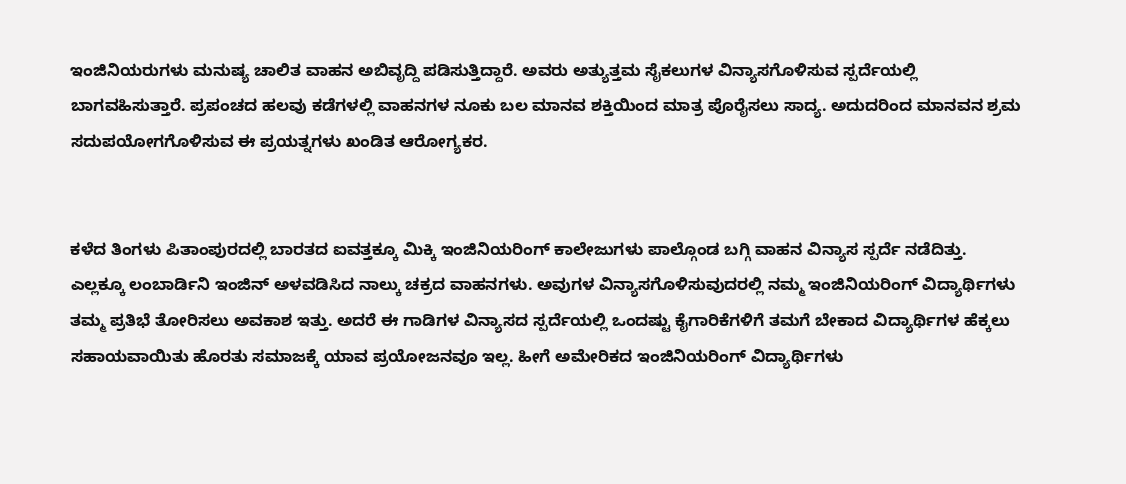ಇಂಜಿನಿಯರುಗಳು ಮನುಷ್ಯ ಚಾಲಿತ ವಾಹನ ಅಬಿವೃದ್ದಿ ಪಡಿಸುತ್ತಿದ್ದಾರೆ. ಅವರು ಅತ್ಯುತ್ತಮ ಸೈಕಲುಗಳ ವಿನ್ಯಾಸಗೊಳಿಸುವ ಸ್ಪರ್ದೆಯಲ್ಲಿ ಬಾಗವಹಿಸುತ್ತಾರೆ. ಪ್ರಪಂಚದ ಹಲವು ಕಡೆಗಳಲ್ಲಿ ವಾಹನಗಳ ನೂಕು ಬಲ ಮಾನವ ಶಕ್ತಿಯಿಂದ ಮಾತ್ರ ಪೊರೈಸಲು ಸಾದ್ಯ. ಅದುದರಿಂದ ಮಾನವನ ಶ್ರಮ ಸದುಪಯೋಗಗೊಳಿಸುವ ಈ ಪ್ರಯತ್ನಗಳು ಖಂಡಿತ ಆರೋಗ್ಯಕರ.


ಕಳೆದ ತಿಂಗಳು ಪಿತಾಂಪುರದಲ್ಲಿ ಬಾರತದ ಐವತ್ತಕ್ಕೂ ಮಿಕ್ಕಿ ಇಂಜಿನಿಯರಿಂಗ್ ಕಾಲೇಜುಗಳು ಪಾಲ್ಗೊಂಡ ಬಗ್ಗಿ ವಾಹನ ವಿನ್ಯಾಸ ಸ್ಪರ್ದೆ ನಡೆದಿತ್ತು. ಎಲ್ಲಕ್ಕೂ ಲಂಬಾರ್ಡಿನಿ ಇಂಜಿನ್ ಅಳವಡಿಸಿದ ನಾಲ್ಕು ಚಕ್ರದ ವಾಹನಗಳು. ಅವುಗಳ ವಿನ್ಯಾಸಗೊಳಿಸುವುದರಲ್ಲಿ ನಮ್ಮ ಇಂಜಿನಿಯರಿಂಗ್ ವಿದ್ಯಾರ್ಥಿಗಳು ತಮ್ಮ ಪ್ರತಿಭೆ ತೋರಿಸಲು ಅವಕಾಶ ಇತ್ತು. ಅದರೆ ಈ ಗಾಡಿಗಳ ವಿನ್ಯಾಸದ ಸ್ಪರ್ದೆಯಲ್ಲಿ ಒಂದಷ್ಟು ಕೈಗಾರಿಕೆಗಳಿಗೆ ತಮಗೆ ಬೇಕಾದ ವಿದ್ಯಾರ್ಥಿಗಳ ಹೆಕ್ಕಲು ಸಹಾಯವಾಯಿತು ಹೊರತು ಸಮಾಜಕ್ಕೆ ಯಾವ ಪ್ರಯೋಜನವೂ ಇಲ್ಲ. ಹೀಗೆ ಅಮೇರಿಕದ ಇಂಜಿನಿಯರಿಂಗ್ ವಿದ್ಯಾರ್ಥಿಗಳು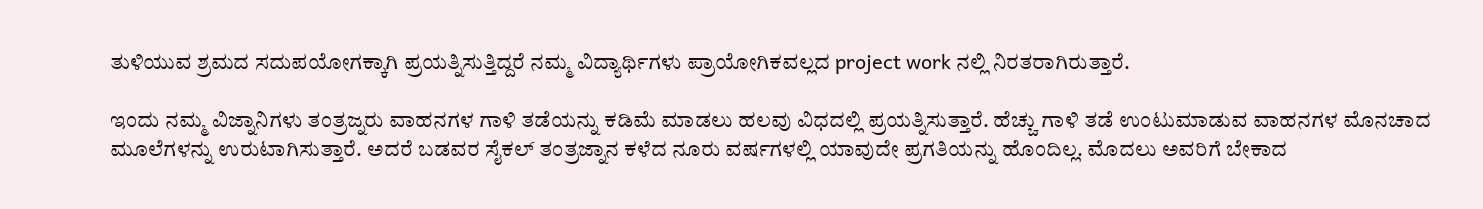ತುಳಿಯುವ ಶ್ರಮದ ಸದುಪಯೋಗಕ್ಕಾಗಿ ಪ್ರಯತ್ನಿಸುತ್ತಿದ್ದರೆ ನಮ್ಮ ವಿದ್ಯಾರ್ಥಿಗಳು ಪ್ರಾಯೋಗಿಕವಲ್ಲದ project work ನಲ್ಲಿ ನಿರತರಾಗಿರುತ್ತಾರೆ.

ಇಂದು ನಮ್ಮ ವಿಜ್ನಾನಿಗಳು ತಂತ್ರಜ್ನರು ವಾಹನಗಳ ಗಾಳಿ ತಡೆಯನ್ನು ಕಡಿಮೆ ಮಾಡಲು ಹಲವು ವಿಧದಲ್ಲಿ ಪ್ರಯತ್ನಿಸುತ್ತಾರೆ. ಹೆಚ್ಚು ಗಾಳಿ ತಡೆ ಉಂಟುಮಾಡುವ ವಾಹನಗಳ ಮೊನಚಾದ ಮೂಲೆಗಳನ್ನು ಉರುಟಾಗಿಸುತ್ತಾರೆ. ಅದರೆ ಬಡವರ ಸೈಕಲ್ ತಂತ್ರಜ್ನಾನ ಕಳೆದ ನೂರು ವರ್ಷಗಳಲ್ಲಿ ಯಾವುದೇ ಪ್ರಗತಿಯನ್ನು ಹೊಂದಿಲ್ಲ. ಮೊದಲು ಅವರಿಗೆ ಬೇಕಾದ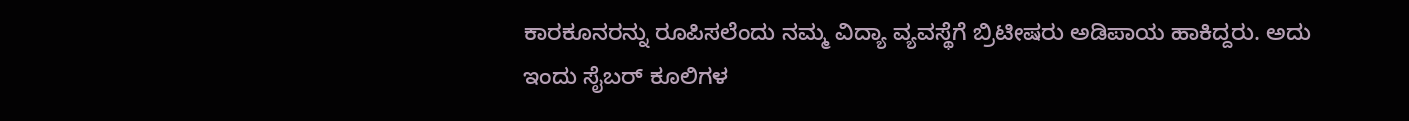ಕಾರಕೂನರನ್ನು ರೂಪಿಸಲೆಂದು ನಮ್ಮ ವಿದ್ಯಾ ವ್ಯವಸ್ಥೆಗೆ ಬ್ರಿಟೀಷರು ಅಡಿಪಾಯ ಹಾಕಿದ್ದರು. ಅದು ಇಂದು ಸೈಬರ್ ಕೂಲಿಗಳ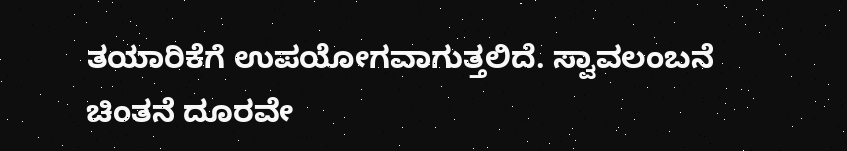ತಯಾರಿಕೆಗೆ ಉಪಯೋಗವಾಗುತ್ತಲಿದೆ. ಸ್ವಾವಲಂಬನೆ ಚಿಂತನೆ ದೂರವೇ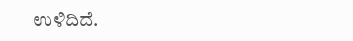ಉಳಿದಿದೆ.